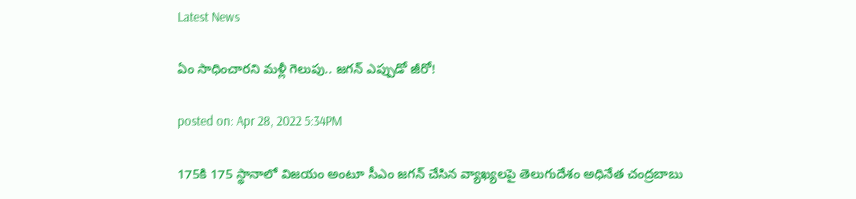Latest News

ఏం సాధించారని మళ్లీ గెలుపు.. జగన్ ఎప్పుడో జీరో!

posted on: Apr 28, 2022 5:34PM

175కి 175 స్థానాలో విజయం అంటూ సీఎం జగన్ చేసిన వ్యాఖ్యలపై తెలుగుదేశం అధినేత చంద్రబాబు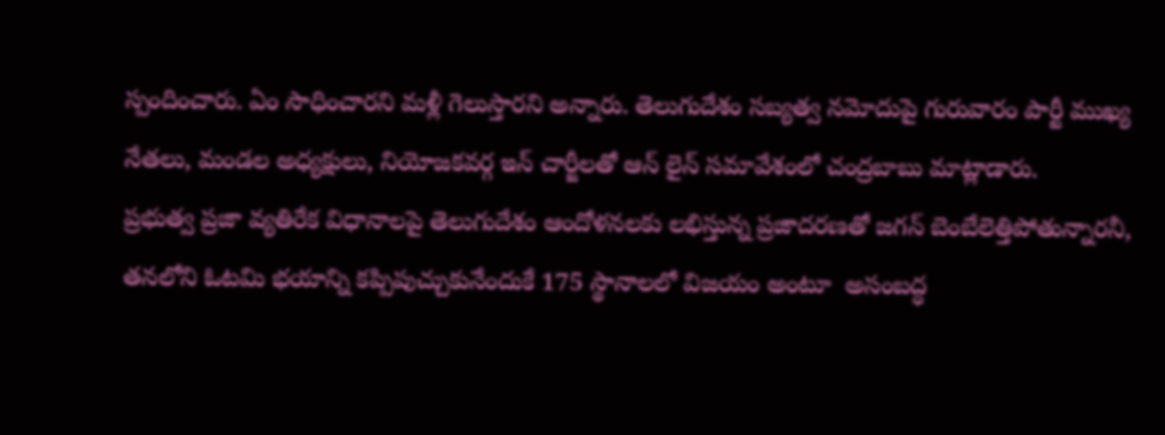స్పందించారు. ఏం సాధించారని మళ్లీ గెలుస్తారని అన్నారు. తెలుగుదేశం సబ్యత్వ నమోదుపై గురువారం పార్టీ ముఖ్య నేతలు, మండల అధ్యక్షులు, నియోజకవర్గ ఇన్ చార్జీలతో ఆన్ లైన్ సమావేశంలో చంద్రబాబు మాట్లాడారు.
ప్రభుత్వ ప్రజా వ్యతిరేక విధానాలపై తెలుగుదేశం ఆందోళనలకు లభిస్తున్న ప్రజాదరణతో జగన్ బెంబేలెత్తిపోతున్నారనీ, తనలోని ఓటమి భయాన్ని కప్పిపుచ్చుకునేందుకే 175 స్థానాలలో విజయం అంటూ  అసంబద్ధ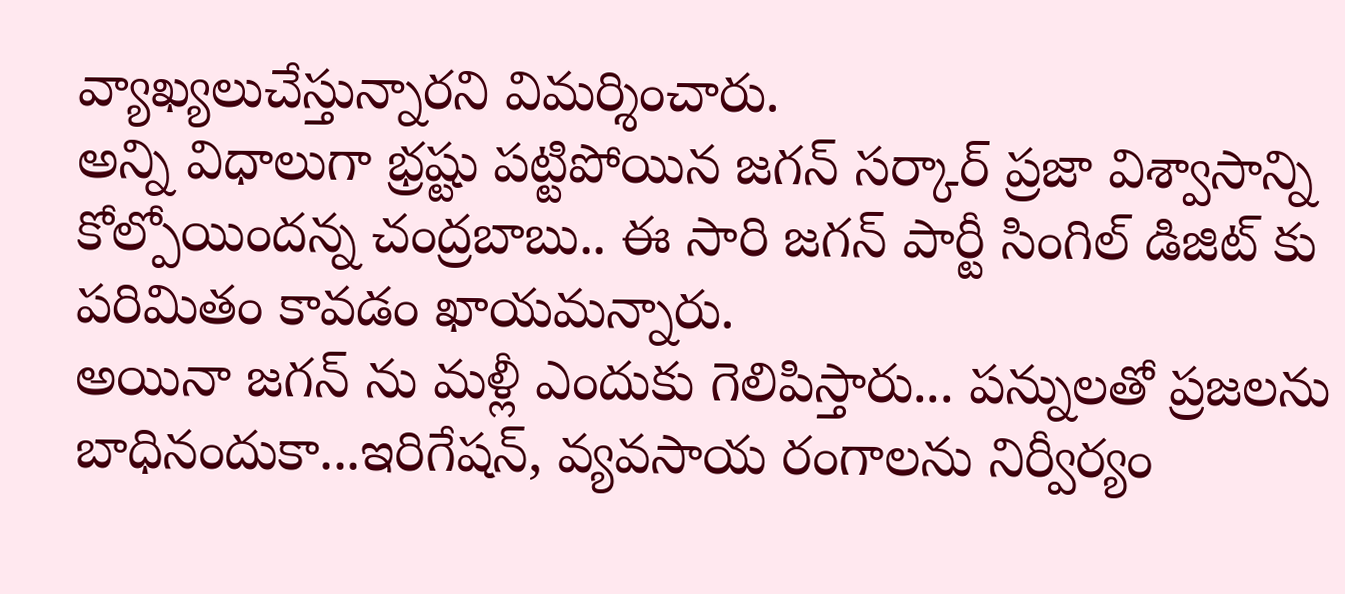వ్యాఖ్యలుచేస్తున్నారని విమర్శించారు.
అన్ని విధాలుగా భ్రష్టు పట్టిపోయిన జగన్ సర్కార్ ప్రజా విశ్వాసాన్ని కోల్పోయిందన్న చంద్రబాబు.. ఈ సారి జగన్ పార్టీ సింగిల్ డిజిట్ కు పరిమితం కావడం ఖాయమన్నారు.
అయినా జగన్ ను మళ్లీ ఎందుకు గెలిపిస్తారు... పన్నులతో ప్రజలను బాధినందుకా...ఇరిగేషన్, వ్యవసాయ రంగాలను నిర్వీర్యం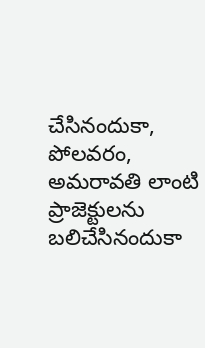చేసినందుకా, పోలవరం, అమరావతి లాంటి ప్రాజెక్టులను బలిచేసినందుకా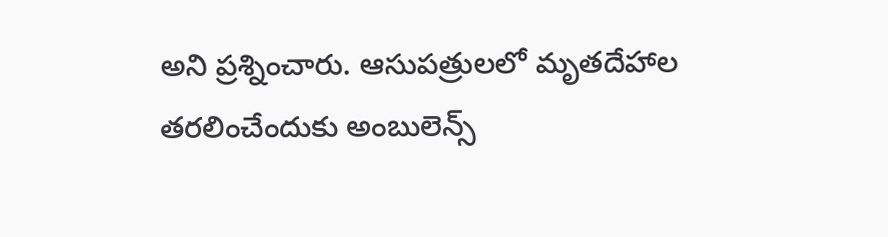అని ప్రశ్నించారు. ఆసుపత్రులలో మృతదేహాల తరలించేందుకు అంబులెన్స్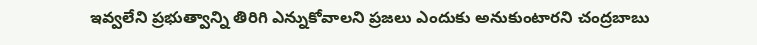ఇవ్వలేని ప్రభుత్వాన్ని తిరిగి ఎన్నుకోవాలని ప్రజలు ఎందుకు అనుకుంటారని చంద్రబాబు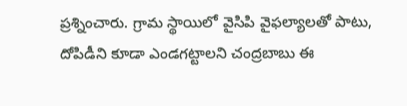ప్రశ్నించారు. గ్రామ స్థాయిలో వైసిపి వైఫల్యాలతో పాటు, దోపిడీని కూడా ఎండగట్టాలని చంద్రబాబు ఈ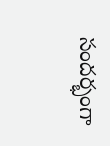సందర్భంగా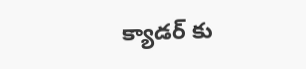క్యాడర్ కు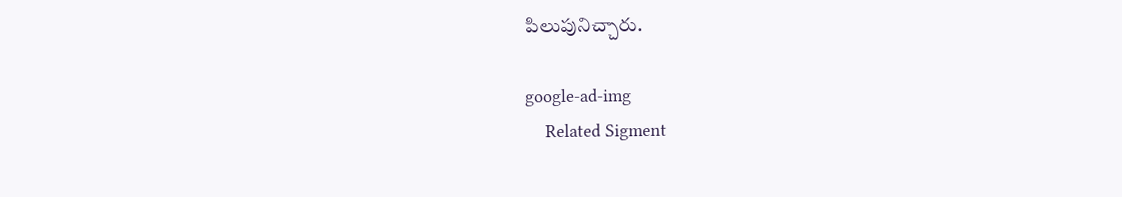పిలుపునిచ్చారు.

google-ad-img
    Related Sigment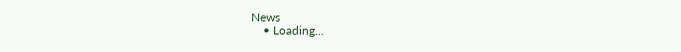News
    • Loading...